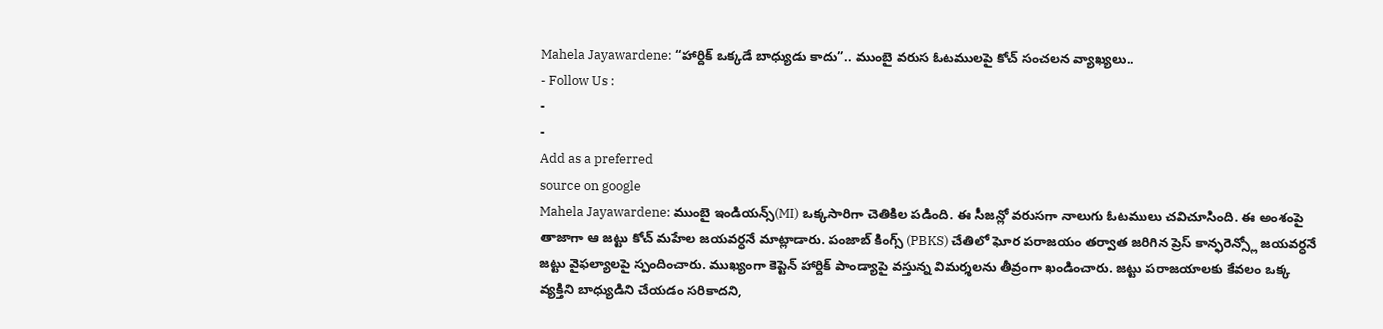Mahela Jayawardene: “హార్దిక్ ఒక్కడే బాధ్యుడు కాదు”.. ముంబై వరుస ఓటములపై కోచ్ సంచలన వ్యాఖ్యలు..
- Follow Us :
-
-
Add as a preferred
source on google
Mahela Jayawardene: ముంబై ఇండియన్స్(MI) ఒక్కసారిగా చెతికిల పడింది. ఈ సీజన్లో వరుసగా నాలుగు ఓటములు చవిచూసింది. ఈ అంశంపై తాజాగా ఆ జట్టు కోచ్ మహేల జయవర్ధనే మాట్లాడారు. పంజాబ్ కింగ్స్ (PBKS) చేతిలో ఘోర పరాజయం తర్వాత జరిగిన ప్రెస్ కాన్ఫరెన్స్లో జయవర్ధనే జట్టు వైఫల్యాలపై స్పందించారు. ముఖ్యంగా కెప్టెన్ హార్దిక్ పాండ్యాపై వస్తున్న విమర్శలను తీవ్రంగా ఖండించారు. జట్టు పరాజయాలకు కేవలం ఒక్క వ్యక్తిని బాధ్యుడిని చేయడం సరికాదని,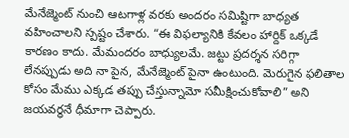మేనేజ్మెంట్ నుంచి ఆటగాళ్ల వరకు అందరం సమిష్టిగా బాధ్యత వహించాలని స్పష్టం చేశారు. “ఈ విఫల్యానికి కేవలం హార్దిక్ ఒక్కడే కారణం కాదు. మేమందరం బాధ్యులమే. జట్టు ప్రదర్శన సరిగ్గా లేనప్పుడు అది నా పైన, మేనేజ్మెంట్ పైనా ఉంటుంది. మెరుగైన ఫలితాల కోసం మేము ఎక్కడ తప్పు చేస్తున్నామో సమీక్షించుకోవాలి” అని జయవర్ధనే ధీమాగా చెప్పారు.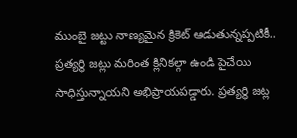ముంబై జట్టు నాణ్యమైన క్రికెట్ ఆడుతున్నప్పటికీ.. ప్రత్యర్థి జట్లు మరింత క్లినికల్గా ఉండి పైచేయి సాధిస్తున్నాయని అభిప్రాయపడ్డారు. ప్రత్యర్థి జట్ల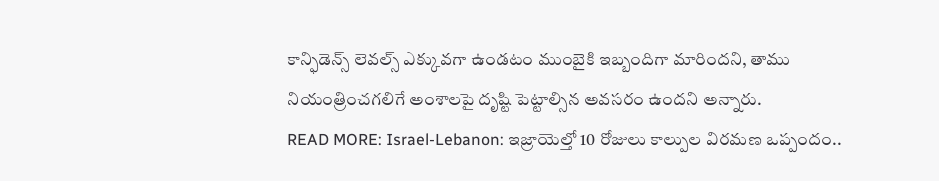కాన్ఫిడెన్స్ లెవల్స్ ఎక్కువగా ఉండటం ముంబైకి ఇబ్బందిగా మారిందని, తాము నియంత్రించగలిగే అంశాలపై దృష్టి పెట్టాల్సిన అవసరం ఉందని అన్నారు.
READ MORE: Israel-Lebanon: ఇజ్రాయెల్తో 10 రోజులు కాల్పుల విరమణ ఒప్పందం..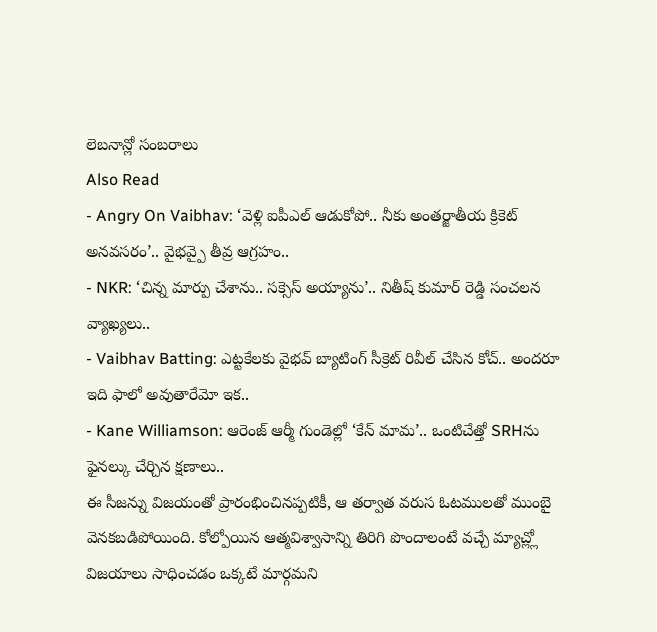లెబనాన్లో సంబరాలు
Also Read
- Angry On Vaibhav: ‘వెళ్లి ఐపీఎల్ ఆడుకోపో.. నీకు అంతర్జాతీయ క్రికెట్ అనవసరం’.. వైభవ్పై తీవ్ర ఆగ్రహం..
- NKR: ‘చిన్న మార్పు చేశాను.. సక్సెస్ అయ్యాను’.. నితీష్ కుమార్ రెడ్డి సంచలన వ్యాఖ్యలు..
- Vaibhav Batting: ఎట్టకేలకు వైభవ్ బ్యాటింగ్ సీక్రెట్ రివీల్ చేసిన కోచ్.. అందరూ ఇది ఫాలో అవుతారేమో ఇక..
- Kane Williamson: ఆరెంజ్ ఆర్మీ గుండెల్లో ‘కేన్ మామ’.. ఒంటిచేత్తో SRHను ఫైనల్కు చేర్చిన క్షణాలు..
ఈ సీజన్ను విజయంతో ప్రారంభించినప్పటికీ, ఆ తర్వాత వరుస ఓటములతో ముంబై వెనకబడిపోయింది. కోల్పోయిన ఆత్మవిశ్వాసాన్ని తిరిగి పొందాలంటే వచ్చే మ్యాచ్ల్లో విజయాలు సాధించడం ఒక్కటే మార్గమని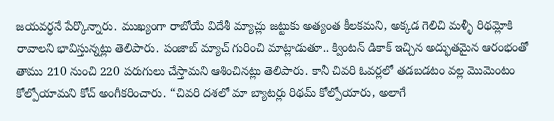జయవర్ధనే పేర్కొన్నారు. ముఖ్యంగా రాబోయే విదేశీ మ్యాచ్లు జట్టుకు అత్యంత కీలకమని, అక్కడ గెలిచి మళ్ళీ రిథమ్లోకి రావాలని భావిస్తున్నట్లు తెలిపారు. పంజాబ్ మ్యాచ్ గురించి మాట్లాడుతూ.. క్వింటన్ డికాక్ ఇచ్చిన అద్భుతమైన ఆరంభంతో తాము 210 నుంచి 220 పరుగులు చేస్తామని ఆశించినట్లు తెలిపారు. కానీ చివరి ఓవర్లలో తడబడటం వల్ల మొమెంటం కోల్పోయామని కోచ్ అంగీకరించారు. “చివరి దశలో మా బ్యాటర్లు రిథమ్ కోల్పోయారు, అలాగే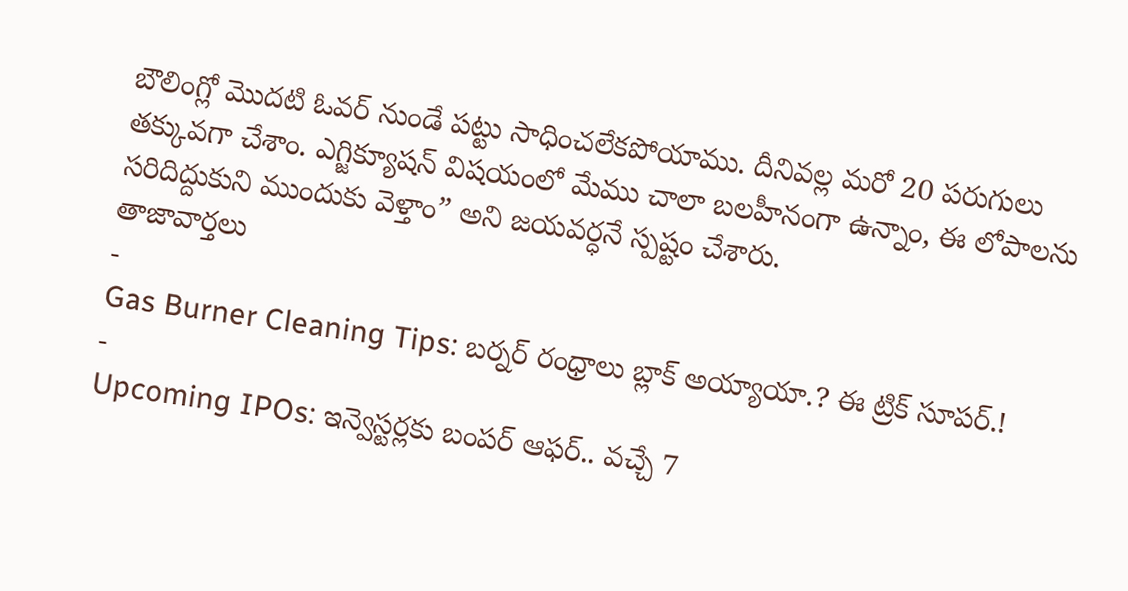బౌలింగ్లో మొదటి ఓవర్ నుండే పట్టు సాధించలేకపోయాము. దీనివల్ల మరో 20 పరుగులు తక్కువగా చేశాం. ఎగ్జిక్యూషన్ విషయంలో మేము చాలా బలహీనంగా ఉన్నాం, ఈ లోపాలను సరిదిద్దుకుని ముందుకు వెళ్తాం” అని జయవర్ధనే స్పష్టం చేశారు.
తాజావార్తలు
-
Gas Burner Cleaning Tips: బర్నర్ రంధ్రాలు బ్లాక్ అయ్యాయా.? ఈ ట్రిక్ సూపర్.!
-
Upcoming IPOs: ఇన్వెస్టర్లకు బంపర్ ఆఫర్.. వచ్చే 7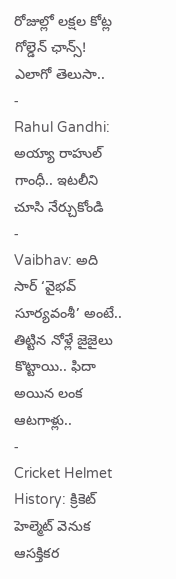రోజుల్లో లక్షల కోట్ల గోల్డెన్ ఛాన్స్! ఎలాగో తెలుసా..
-
Rahul Gandhi: అయ్యా రాహుల్ గాంధీ.. ఇటలీని చూసి నేర్చుకోండి
-
Vaibhav: అది సార్ ‘వైభవ్ సూర్యవంశీ’ అంటే.. తిట్టిన నోళ్లే జైజైలు కొట్టాయి.. ఫిదా అయిన లంక ఆటగాళ్లు..
-
Cricket Helmet History: క్రికెట్ హెల్మెట్ వెనుక ఆసక్తికర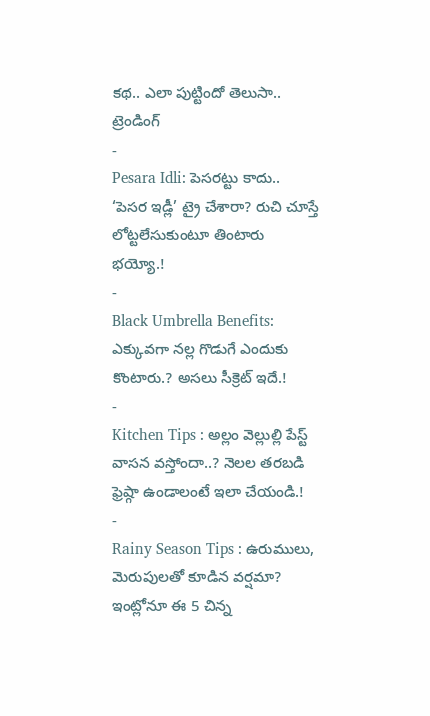కథ.. ఎలా పుట్టిందో తెలుసా..
ట్రెండింగ్
-
Pesara Idli: పెసరట్టు కాదు.. ‘పెసర ఇడ్లీ’ ట్రై చేశారా? రుచి చూస్తే లోట్టలేసుకుంటూ తింటారు భయ్యో.!
-
Black Umbrella Benefits: ఎక్కువగా నల్ల గొడుగే ఎందుకు కొంటారు.? అసలు సీక్రెట్ ఇదే.!
-
Kitchen Tips : అల్లం వెల్లుల్లి పేస్ట్ వాసన వస్తోందా..? నెలల తరబడి ఫ్రెష్గా ఉండాలంటే ఇలా చేయండి.!
-
Rainy Season Tips : ఉరుములు, మెరుపులతో కూడిన వర్షమా? ఇంట్లోనూ ఈ 5 చిన్న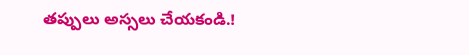తప్పులు అస్సలు చేయకండి.!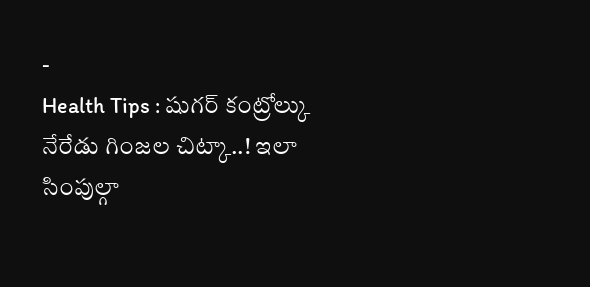-
Health Tips : షుగర్ కంట్రోల్కు నేరేడు గింజల చిట్కా..! ఇలా సింపుల్గా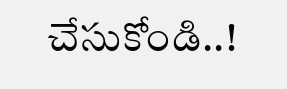చేసుకోండి..!